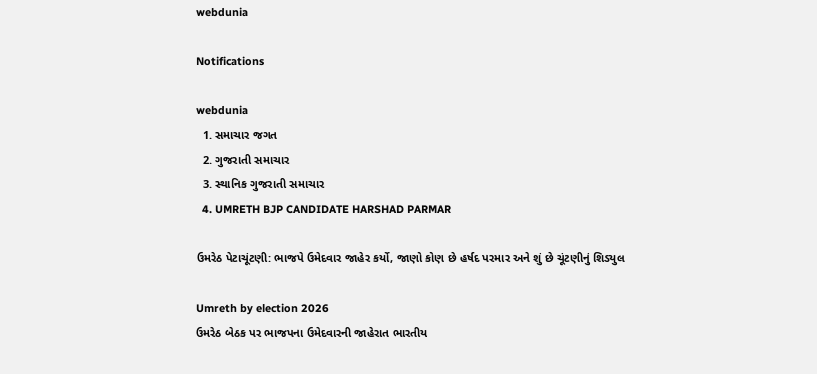webdunia

Notifications

webdunia
  1. સમાચાર જગત
  2. ગુજરાતી સમાચાર
  3. સ્થાનિક ગુજરાતી સમાચાર
  4. UMRETH BJP CANDIDATE HARSHAD PARMAR

ઉમરેઠ પેટાચૂંટણી: ભાજપે ઉમેદવાર જાહેર કર્યો, જાણો કોણ છે હર્ષદ પરમાર અને શું છે ચૂંટણીનું શિડ્યુલ

Umreth by election 2026
ઉમરેઠ બેઠક પર ભાજપના ઉમેદવારની જાહેરાત ભારતીય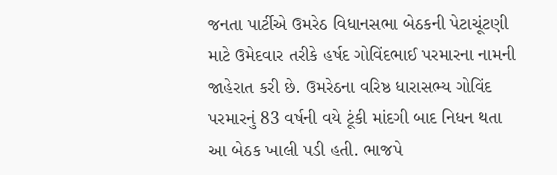જનતા પાર્ટીએ ઉમરેઠ વિધાનસભા બેઠકની પેટાચૂંટણી માટે ઉમેદવાર તરીકે હર્ષદ ગોવિંદભાઈ પરમારના નામની જાહેરાત કરી છે. ઉમરેઠના વરિષ્ઠ ધારાસભ્ય ગોવિંદ પરમારનું 83 વર્ષની વયે ટૂંકી માંદગી બાદ નિધન થતા આ બેઠક ખાલી પડી હતી. ભાજપે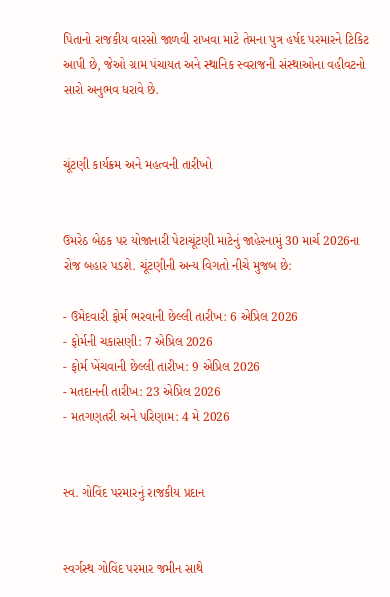પિતાનો રાજકીય વારસો જાળવી રાખવા માટે તેમના પુત્ર હર્ષદ પરમારને ટિકિટ આપી છે, જેઓ ગ્રામ પંચાયત અને સ્થાનિક સ્વરાજની સંસ્થાઓના વહીવટનો સારો અનુભવ ધરાવે છે.


ચૂંટણી કાર્યક્રમ અને મહત્વની તારીખો


ઉમરેઠ બેઠક પર યોજાનારી પેટાચૂંટણી માટેનું જાહેરનામું 30 માર્ચ 2026ના રોજ બહાર પડશે. ચૂંટણીની અન્ય વિગતો નીચે મુજબ છે:

- ઉમેદવારી ફોર્મ ભરવાની છેલ્લી તારીખ: 6 એપ્રિલ 2026
- ફોર્મની ચકાસણી: 7 એપ્રિલ 2026
- ફોર્મ ખેંચવાની છેલ્લી તારીખ: 9 એપ્રિલ 2026
- મતદાનની તારીખ: 23 એપ્રિલ 2026
- મતગણતરી અને પરિણામ: 4 મે 2026


સ્વ. ગોવિંદ પરમારનું રાજકીય પ્રદાન


સ્વર્ગસ્થ ગોવિંદ પરમાર જમીન સાથે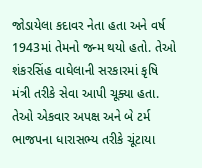જોડાયેલા કદાવર નેતા હતા અને વર્ષ 1943માં તેમનો જન્મ થયો હતો. તેઓ શંકરસિંહ વાઘેલાની સરકારમાં કૃષિ મંત્રી તરીકે સેવા આપી ચૂક્યા હતા. તેઓ એકવાર અપક્ષ અને બે ટર્મ ભાજપના ધારાસભ્ય તરીકે ચૂંટાયા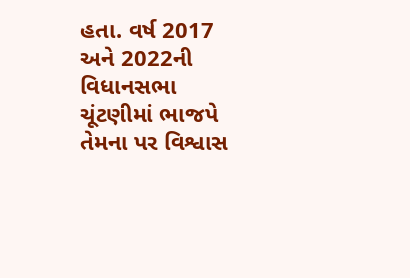હતા. વર્ષ 2017 અને 2022ની વિધાનસભા ચૂંટણીમાં ભાજપે તેમના પર વિશ્વાસ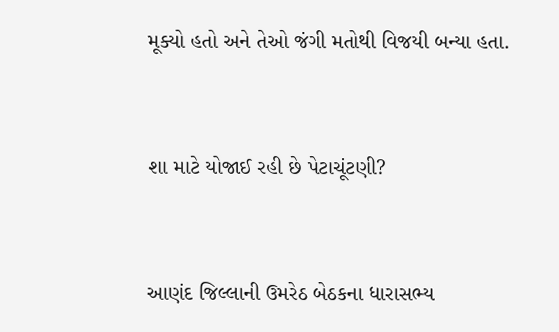મૂક્યો હતો અને તેઓ જંગી મતોથી વિજયી બન્યા હતા.


શા માટે યોજાઈ રહી છે પેટાચૂંટણી?


આણંદ જિલ્લાની ઉમરેઠ બેઠકના ધારાસભ્ય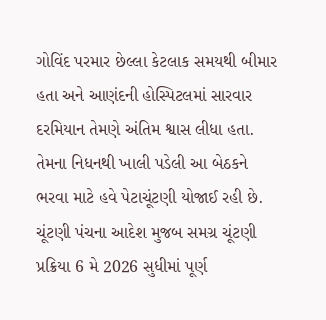ગોવિંદ પરમાર છેલ્લા કેટલાક સમયથી બીમાર હતા અને આણંદની હોસ્પિટલમાં સારવાર દરમિયાન તેમણે અંતિમ શ્વાસ લીધા હતા. તેમના નિધનથી ખાલી પડેલી આ બેઠકને ભરવા માટે હવે પેટાચૂંટણી યોજાઈ રહી છે. ચૂંટણી પંચના આદેશ મુજબ સમગ્ર ચૂંટણી પ્રક્રિયા 6 મે 2026 સુધીમાં પૂર્ણ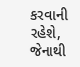કરવાની રહેશે, જેનાથી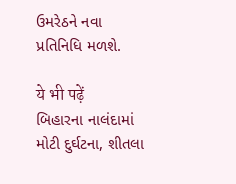ઉમરેઠને નવા પ્રતિનિધિ મળશે.

ये भी पढ़ें
બિહારના નાલંદામાં મોટી દુર્ઘટના, શીતલા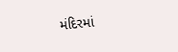મંદિરમાં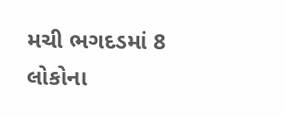મચી ભગદડમાં 8 લોકોના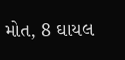મોત, 8 ઘાયલ